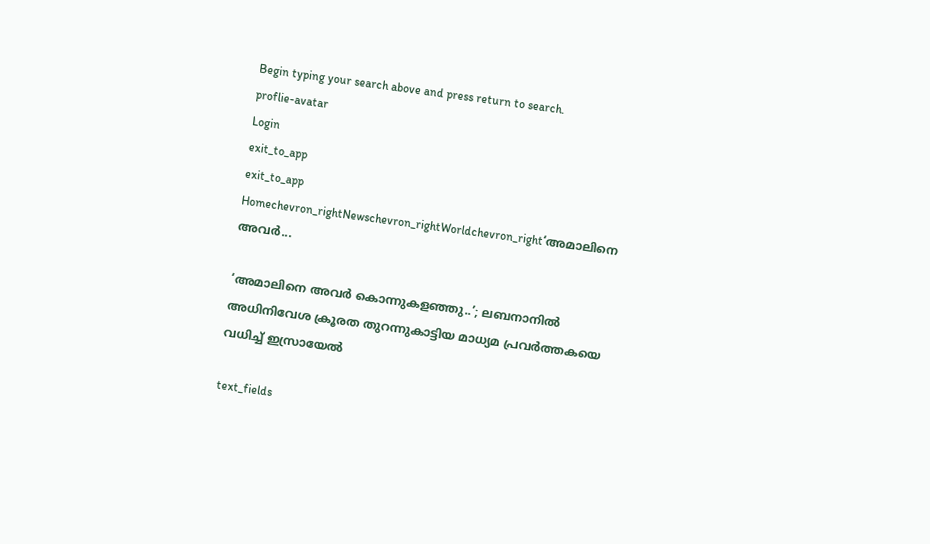Begin typing your search above and press return to search.
proflie-avatar
Login
exit_to_app
exit_to_app
Homechevron_rightNewschevron_rightWorldchevron_right‘അമാലിനെ അവർ...

‘അമാലിനെ അവർ കൊന്നുകളഞ്ഞു..’; ലബനാനിൽ അധിനിവേശ ക്രൂരത തുറന്നുകാട്ടിയ മാധ്യമ പ്രവർത്തകയെ വധിച്ച് ഇസ്രായേൽ

text_fields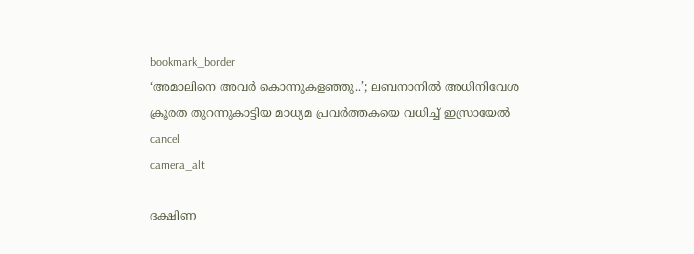bookmark_border
‘അമാലിനെ അവർ കൊന്നുകളഞ്ഞു..’; ലബനാനിൽ അധിനിവേശ   ക്രൂരത തുറന്നുകാട്ടിയ മാധ്യമ പ്രവർത്തകയെ വധിച്ച് ഇസ്രായേൽ
cancel
camera_alt

ദക്ഷിണ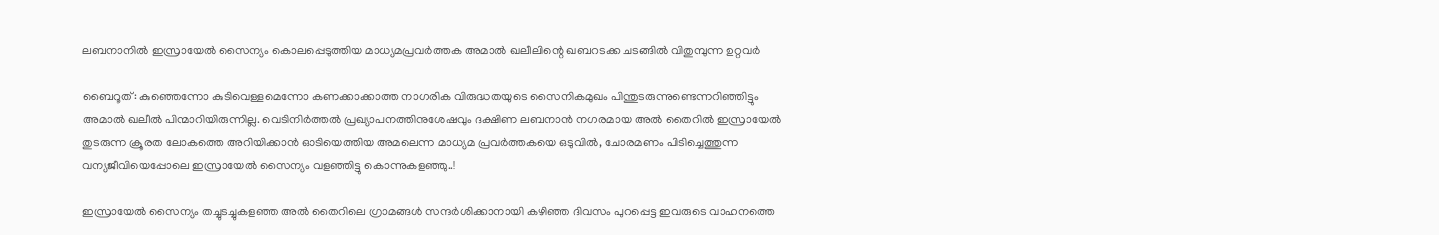ലബനാനിൽ ഇസ്രായേൽ സൈന്യം കൊലപ്പെടുത്തിയ മാധ്യമപ്രവർത്തക അമാൽ ഖലീലിന്റെ ഖബറടക്ക ചടങ്ങിൽ വിതുമ്പുന്ന ഉറ്റവർ

ബൈറൂത്: കുഞ്ഞെന്നോ കുടിവെള്ളമെന്നോ കണക്കാക്കാത്ത നാഗരിക വിരുദ്ധതയുടെ സൈനികമുഖം പിന്തുടരുന്നുണ്ടെന്നറിഞ്ഞിട്ടും അമാൽ ഖലീൽ പിന്മാറിയിരുന്നില്ല. വെടിനിർത്തൽ പ്രഖ്യാപനത്തിനുശേഷവും ദക്ഷിണ ലബനാൻ നഗരമായ അൽ തൈറിൽ ഇസ്രായേൽ തുടരുന്ന ക്രൂരത ലോകത്തെ അറിയിക്കാൻ ഓടിയെത്തിയ അമലെന്ന മാധ്യമ പ്രവർത്തകയെ ഒടുവിൽ, ചോരമണം പിടിച്ചെത്തുന്ന വന്യജീവിയെപ്പോലെ ഇസ്രായേൽ സൈന്യം വളഞ്ഞിട്ടു കൊന്നുകളഞ്ഞു..!

ഇസ്രായേൽ സൈന്യം തച്ചുടച്ചുകളഞ്ഞ അൽ തൈറിലെ ഗ്രാമങ്ങൾ സന്ദർശിക്കാനായി കഴിഞ്ഞ ദിവസം പുറപ്പെട്ട ഇവരുടെ വാഹനത്തെ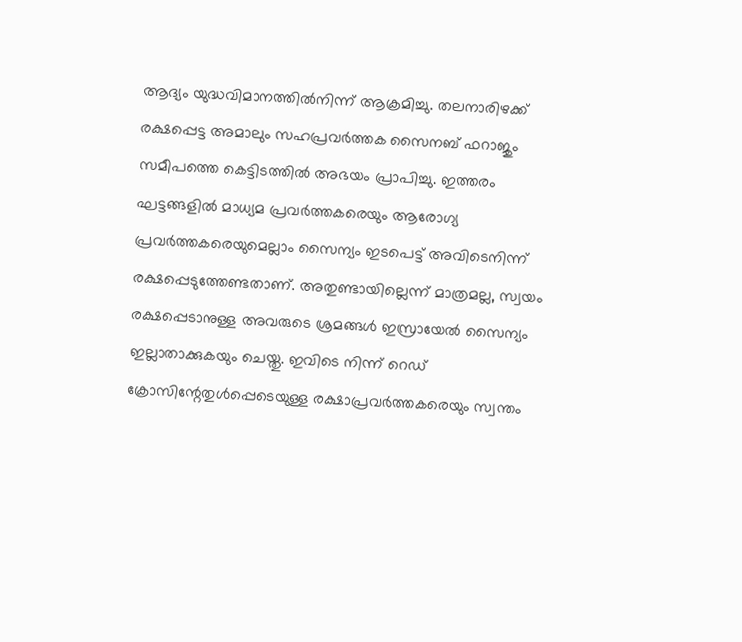ആദ്യം യുദ്ധവിമാനത്തിൽനിന്ന് ആക്രമിച്ചു. തലനാരിഴക്ക് രക്ഷപ്പെട്ട അമാലും സഹപ്രവർത്തക സൈനബ് ഫറാജും സമീപത്തെ കെട്ടിടത്തിൽ അഭയം പ്രാപിച്ചു. ഇത്തരം ഘട്ടങ്ങളിൽ മാധ്യമ പ്രവർത്തകരെയും ആരോഗ്യ പ്രവർത്തകരെയുമെല്ലാം സൈന്യം ഇടപെട്ട് അവിടെനിന്ന് രക്ഷപ്പെടുത്തേണ്ടതാണ്. അതുണ്ടായില്ലെന്ന് മാത്രമല്ല, സ്വയം രക്ഷപ്പെടാനുള്ള അവരുടെ ശ്രമങ്ങൾ ഇസ്രായേൽ സൈന്യം ഇല്ലാതാക്കുകയും ചെയ്തു. ഇവിടെ നിന്ന് റെഡ് ക്രോസിന്റേതുൾപ്പെടെയുള്ള രക്ഷാപ്രവർത്തകരെയും സ്വന്തം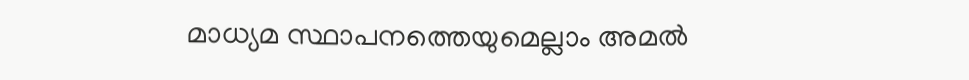മാധ്യമ സ്ഥാപനത്തെയുമെല്ലാം അമൽ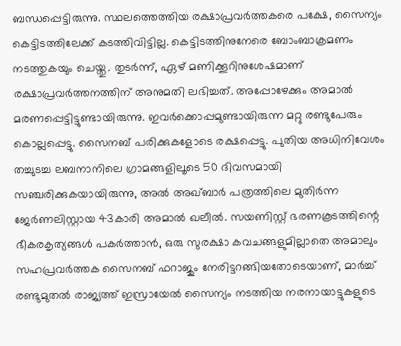ബന്ധപ്പെട്ടിരുന്നു. സ്ഥലത്തെത്തിയ രക്ഷാപ്രവർത്തകരെ പക്ഷേ, സൈന്യം കെട്ടിടത്തിലേക്ക് കടത്തിവിട്ടില്ല. കെട്ടിടത്തിനുനേരെ ബോംബാക്രമണം നടത്തുകയും ചെയ്തു. തുടർന്ന്, ഏഴ് മണിക്കൂറിനുശേഷമാണ് രക്ഷാപ്രവർത്തനത്തിന് അനുമതി ലഭിച്ചത്. അപ്പോഴേക്കും അമാൽ മരണപ്പെട്ടിട്ടുണ്ടായിരുന്നു. ഇവർക്കൊപ്പമുണ്ടായിരുന്ന മറ്റു രണ്ടുപേരും കൊല്ലപ്പെട്ടു. സൈനബ് പരിക്കുകളോടെ രക്ഷപ്പെട്ടു. പുതിയ അധിനിവേശം തച്ചുടച്ച ലബനാനിലെ ഗ്രാമങ്ങളിലൂടെ 50 ദിവസമായി സഞ്ചരിക്കുകയായിരുന്നു, അൽ അഖ്ബാർ പത്രത്തിലെ മുതിർന്ന ജേർണലിസ്റ്റായ 43കാരി അമാൽ ഖലീൽ. സയണിസ്റ്റ് ഭരണകൂടത്തിന്റെ ഭീകരകൃത്യങ്ങൾ പകർത്താൻ, ഒരു സുരക്ഷാ കവചങ്ങളുമില്ലാതെ അമാലും സഹപ്രവർത്തക സൈനബ് ഫറാജും നേരിട്ടറങ്ങിയതോടെയാണ്, മാർച്ച് രണ്ടുമുതൽ രാജ്യത്ത് ഇസ്രായേൽ സൈന്യം നടത്തിയ നരനായാട്ടുകളുടെ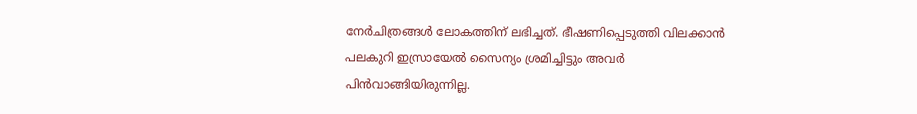നേർചിത്രങ്ങൾ ലോകത്തിന് ലഭിച്ചത്. ഭീഷണിപ്പെടുത്തി വിലക്കാൻ പലകുറി ഇസ്രായേൽ സൈന്യം ശ്രമിച്ചിട്ടും അവർ പിൻവാങ്ങിയിരുന്നില്ല.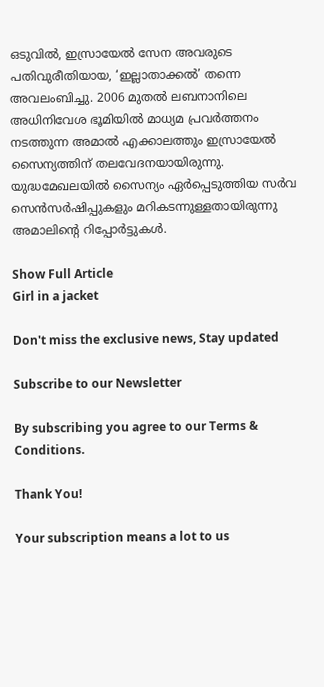ഒടുവിൽ, ഇസ്രായേൽ സേന അവരുടെ പതിവുരീതിയായ, ‘ഇല്ലാതാക്കൽ’ തന്നെ അവലംബിച്ചു. 2006 മുതൽ ലബനാനിലെ അധിനിവേശ ഭൂമിയിൽ മാധ്യമ പ്രവർത്തനം നടത്തുന്ന അമാൽ എക്കാലത്തും ഇസ്രായേൽ സൈന്യത്തിന് തലവേദനയായിരുന്നു. യുദ്ധമേഖലയിൽ സൈന്യം ഏർപ്പെടുത്തിയ സർവ സെൻസർഷിപ്പുകളും മറികടന്നുള്ളതായിരുന്നു അമാലിന്റെ റിപ്പോർട്ടുകൾ.

Show Full Article
Girl in a jacket

Don't miss the exclusive news, Stay updated

Subscribe to our Newsletter

By subscribing you agree to our Terms & Conditions.

Thank You!

Your subscription means a lot to us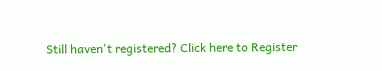Still haven't registered? Click here to Register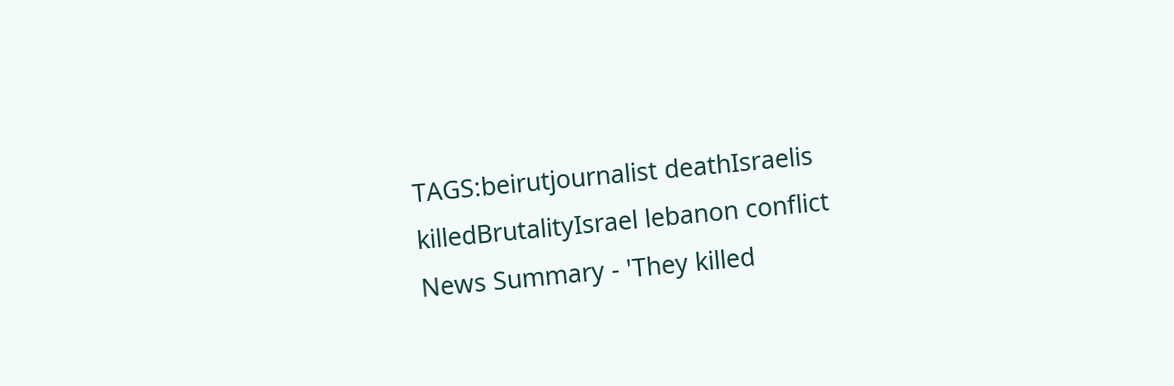TAGS:beirutjournalist deathIsraelis killedBrutalityIsrael lebanon conflict
News Summary - 'They killed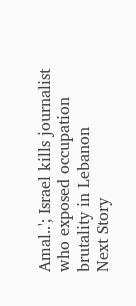Amal..'; Israel kills journalist who exposed occupation brutality in Lebanon
Next Story